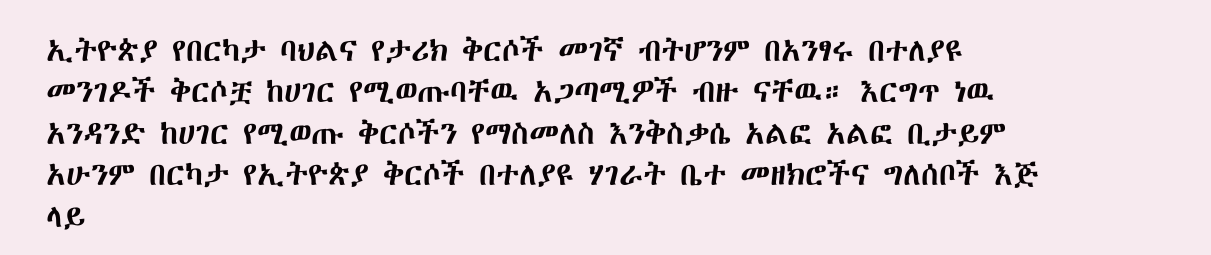ኢትዮጵያ የበርካታ ባህልና የታሪክ ቅርሶች መገኛ ብትሆንም በአንፃሩ በተለያዩ መንገዶች ቅርሶቿ ከሀገር የሚወጡባቸዉ አጋጣሚዎች ብዙ ናቸዉ። እርግጥ ነዉ አንዳንድ ከሀገር የሚወጡ ቅርሶችን የማስመለስ እንቅስቃሴ አልፎ አልፎ ቢታይም አሁንም በርካታ የኢትዮጵያ ቅርሶች በተለያዩ ሃገራት ቤተ መዘክሮችና ግለሰቦች እጅ ላይ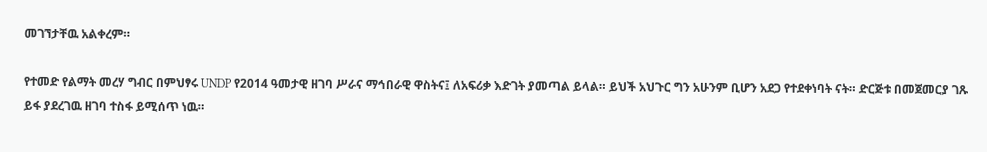መገኘታቸዉ አልቀረም።

የተመድ የልማት መረሃ ግብር በምህፃሩ UNDP የ2014 ዓመታዊ ዘገባ ሥራና ማኅበራዊ ዋስትና፤ ለአፍሪቃ እድገት ያመጣል ይላል። ይህች አህጉር ግን አሁንም ቢሆን አደጋ የተደቀነባት ናት። ድርጅቱ በመጀመርያ ገጹ ይፋ ያደረገዉ ዘገባ ተስፋ ይሚሰጥ ነዉ።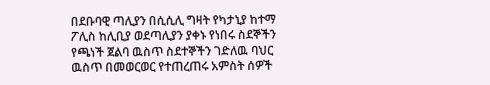በደቡባዊ ጣሊያን በሲሲሊ ግዛት የካታኒያ ከተማ ፖሊስ ከሊቢያ ወደጣሊያን ያቀኑ የነበሩ ስደኞችን የጫነች ጀልባ ዉስጥ ስደተኞችን ገድለዉ ባህር ዉስጥ በመወርወር የተጠረጠሩ አምስት ሰዎች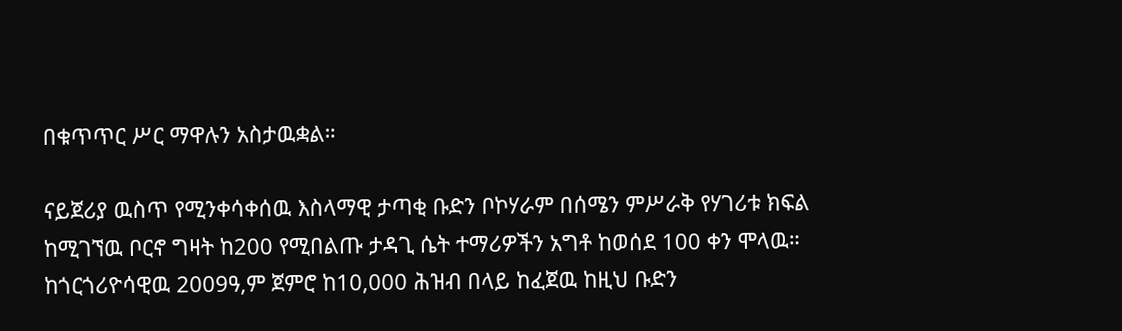በቁጥጥር ሥር ማዋሉን አስታዉቋል።

ናይጀሪያ ዉስጥ የሚንቀሳቀሰዉ እስላማዊ ታጣቂ ቡድን ቦኮሃራም በሰሜን ምሥራቅ የሃገሪቱ ክፍል ከሚገኘዉ ቦርኖ ግዛት ከ200 የሚበልጡ ታዳጊ ሴት ተማሪዎችን አግቶ ከወሰደ 100 ቀን ሞላዉ። ከጎርጎሪዮሳዊዉ 2009ዓ,ም ጀምሮ ከ10,000 ሕዝብ በላይ ከፈጀዉ ከዚህ ቡድን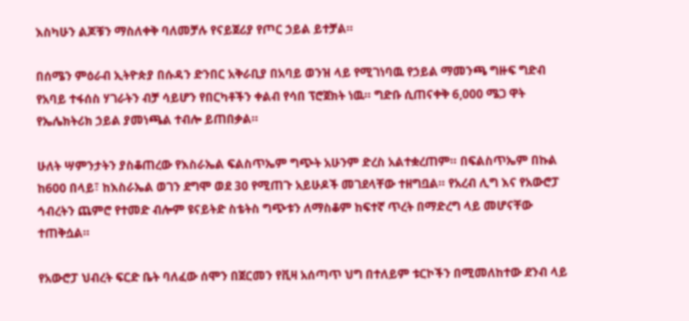እስካሁን ልጆቹን ማስለቀቅ ባለመቻሉ የናይጀሪያ የጦር ኃይል ይተቻል።

በሰሜን ምዕራብ ኢትዮጵያ በሱዳን ድንበር አቅራቢያ በአባይ ወንዝ ላይ የሚገነባዉ የኃይል ማመንጫ ግዙፍ ግድብ የአባይ ተፋሰስ ሃገራትን ብቻ ሳይሆን የበርካቶችን ቀልብ የሳበ ፕሮጀክት ነዉ። ግድቡ ሲጠናቀቅ 6,000 ሜጋ ዋት የኤሌክትሪክ ኃይል ያመነጫል ተብሎ ይጠበቃል።

ሁለት ሣምንታትን ያስቆጠረው የእስራኤል ፍልስጥኤም ግጭት አሁንም ድረስ አልተቋረጠም። በፍልስጥኤም በኩል ከ600 በላይ፣ ከእስራኤል ወገን ደግሞ ወደ 30 የሚጠጉ አይሁዶች መገደላቸው ተዘግቧል። የአረብ ሊግ እና የአውሮፓ ኅብረትን ጨምሮ የተመድ ብሎም ዩናይትድ ስቴትስ ግጭቱን ለማስቆም ከፍተኛ ጥረት በማድረግ ላይ መሆናቸው ተጠቅሷል።

የአውሮፓ ህብረት ፍርድ ቤት ባለፈው ሰሞን በጀርመን የቪዛ አሰጣጥ ህግ በተለይም ቱርኮችን በሚመለከተው ደንብ ላይ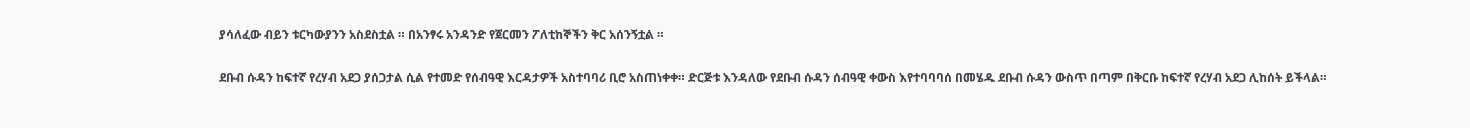ያሳለፈው ብይን ቱርካውያንን አስደስቷል ። በአንፃሩ አንዳንድ የጀርመን ፖለቲከኞችን ቅር አሰንኝቷል ።

ደቡብ ሱዳን ከፍተኛ የረሃብ አደጋ ያሰጋታል ሲል የተመድ የሰብዓዊ እርዳታዎች አስተባባሪ ቢሮ አስጠነቀቀ። ድርጅቱ እንዳለው የደቡብ ሱዳን ሰብዓዊ ቀውስ እየተባባባሰ በመሄዱ ደቡብ ሱዳን ውስጥ በጣም በቅርቡ ከፍተኛ የረሃብ አደጋ ሊከሰት ይችላል።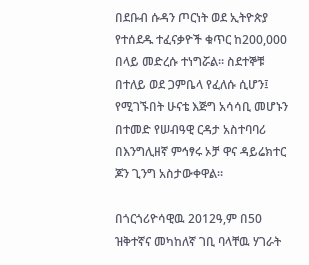በደቡብ ሱዳን ጦርነት ወደ ኢትዮጵያ የተሰደዱ ተፈናቃዮች ቁጥር ከ200,000 በላይ መድረሱ ተነግሯል። ስደተኞቹ በተለይ ወደ ጋምቤላ የፈለሱ ሲሆን፤ የሚገኙበት ሁናቴ እጅግ አሳሳቢ መሆኑን በተመድ የሠብዓዊ ርዳታ አስተባባሪ በእንግሊዘኛ ምኅፃሩ ኦቻ ዋና ዳይሬክተር ጆን ጊንግ አስታውቀዋል።

በጎርጎሪዮሳዊዉ 2012ዓ,ም በ50 ዝቅተኛና መካከለኛ ገቢ ባላቸዉ ሃገራት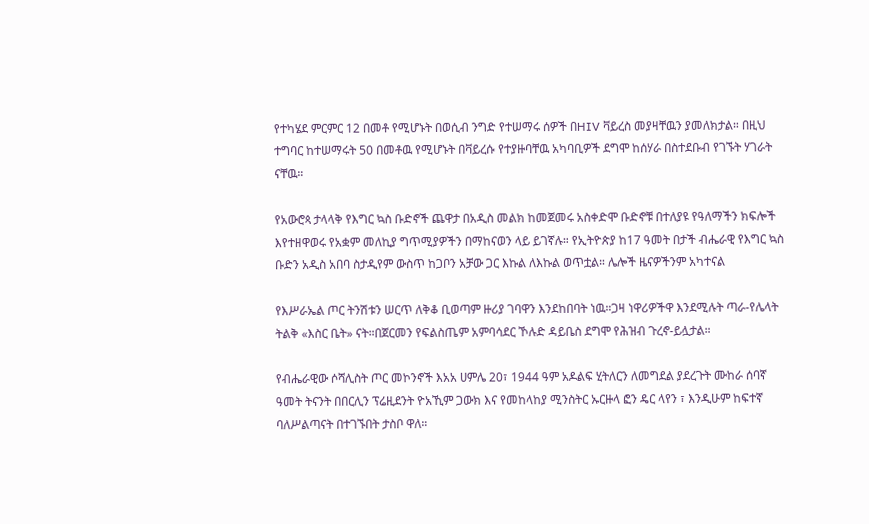የተካሄደ ምርምር 12 በመቶ የሚሆኑት በወሲብ ንግድ የተሠማሩ ሰዎች በHIV ቫይረስ መያዛቸዉን ያመለክታል። በዚህ ተግባር ከተሠማሩት 50 በመቶዉ የሚሆኑት በቫይረሱ የተያዙባቸዉ አካባቢዎች ደግሞ ከሰሃራ በስተደቡብ የገኙት ሃገራት ናቸዉ።

የአውሮጳ ታላላቅ የእግር ኳስ ቡድኖች ጨዋታ በአዲስ መልክ ከመጀመሩ አስቀድሞ ቡድኖቹ በተለያዩ የዓለማችን ክፍሎች እየተዘዋወሩ የአቋም መለኪያ ግጥሚያዎችን በማከናወን ላይ ይገኛሉ። የኢትዮጵያ ከ17 ዓመት በታች ብሔራዊ የእግር ኳስ ቡድን አዲስ አበባ ስታዲየም ውስጥ ከጋቦን አቻው ጋር እኩል ለእኩል ወጥቷል። ሌሎች ዜናዎችንም አካተናል

የእሥራኤል ጦር ትንሽቱን ሠርጥ ለቅቆ ቢወጣም ዙሪያ ገባዋን እንደከበባት ነዉ።ጋዛ ነዋሪዎችዋ እንደሚሉት ጣራ-የሌላት ትልቅ «እስር ቤት» ናት።በጀርመን የፍልስጤም አምባሳደር ኾሉድ ዳይቤስ ደግሞ የሕዝብ ጉረኖ-ይሏታል።

የብሔራዊው ሶሻሊስት ጦር መኮንኖች እአአ ሀምሌ 20፣ 1944 ዓም አዶልፍ ሂትለርን ለመግደል ያደረጉት ሙከራ ሰባኛ ዓመት ትናንት በበርሊን ፕሬዚደንት ዮአኺም ጋውክ እና የመከላከያ ሚንስትር ኡርዙላ ፎን ዴር ላየን ፣ እንዲሁም ከፍተኛ ባለሥልጣናት በተገኙበት ታስቦ ዋለ።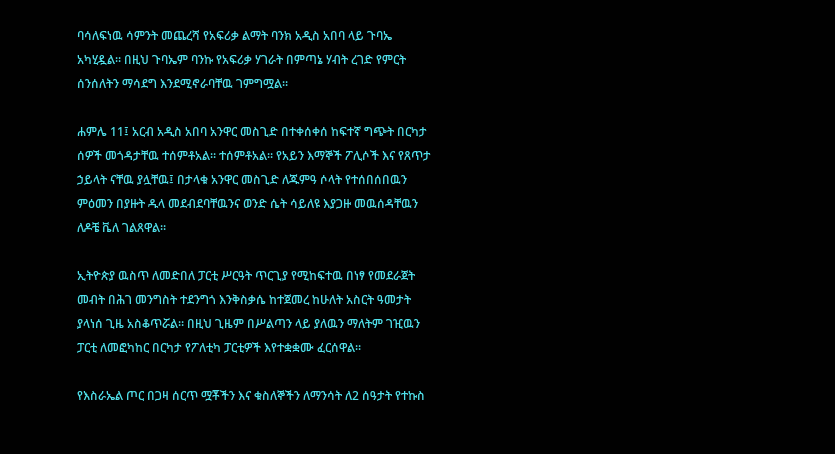ባሳለፍነዉ ሳምንት መጨረሻ የአፍሪቃ ልማት ባንክ አዲስ አበባ ላይ ጉባኤ አካሂዷል። በዚህ ጉባኤም ባንኩ የአፍሪቃ ሃገራት በምጣኔ ሃብት ረገድ የምርት ሰንሰለትን ማሳደግ እንደሚኖራባቸዉ ገምግሟል።

ሐምሌ 11፤ አርብ አዲስ አበባ አንዋር መስጊድ በተቀሰቀሰ ከፍተኛ ግጭት በርካታ ሰዎች መጎዳታቸዉ ተሰምቶአል። ተሰምቶአል። የአይን እማኞች ፖሊሶች እና የጸጥታ ኃይላት ናቸዉ ያሏቸዉ፤ በታላቁ አንዋር መስጊድ ለጁምዓ ሶላት የተሰበሰበዉን ምዕመን በያዙት ዱላ መደብደባቸዉንና ወንድ ሴት ሳይለዩ እያጋዙ መዉሰዳቸዉን ለዶቼ ቬለ ገልጸዋል።

ኢትዮጵያ ዉስጥ ለመድበለ ፓርቲ ሥርዓት ጥርጊያ የሚከፍተዉ በነፃ የመደራጀት መብት በሕገ መንግስት ተደንግጎ እንቅስቃሴ ከተጀመረ ከሁለት አስርት ዓመታት ያላነሰ ጊዜ አስቆጥሯል። በዚህ ጊዜም በሥልጣን ላይ ያለዉን ማለትም ገዢዉን ፓርቲ ለመፎካከር በርካታ የፖለቲካ ፓርቲዎች እየተቋቋሙ ፈርሰዋል።

የእስራኤል ጦር በጋዛ ሰርጥ ሟቾችን እና ቁስለኞችን ለማንሳት ለ2 ሰዓታት የተኩስ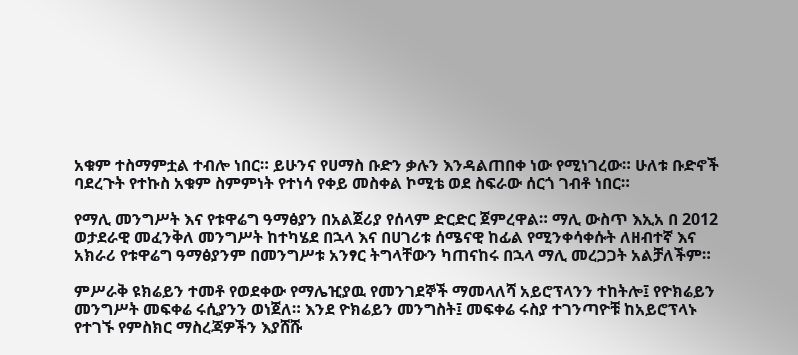አቁም ተስማምቷል ተብሎ ነበር። ይሁንና የሀማስ ቡድን ቃሉን እንዳልጠበቀ ነው የሚነገረው። ሁለቱ ቡድኖች ባደረጉት የተኩስ አቁም ስምምነት የተነሳ የቀይ መስቀል ኮሚቴ ወደ ስፍራው ሰርጎ ገብቶ ነበር።

የማሊ መንግሥት እና የቱዋሬግ ዓማፅያን በአልጀሪያ የሰላም ድርድር ጀምረዋል። ማሊ ውስጥ እኢአ በ 2012 ወታደራዊ መፈንቅለ መንግሥት ከተካሄደ በኋላ እና በሀገሪቱ ሰሜናዊ ከፊል የሚንቀሳቀሱት ለዘብተኛ እና አክራሪ የቱዋሬግ ዓማፅያንም በመንግሥቱ አንፃር ትግላቸውን ካጠናከሩ በኋላ ማሊ መረጋጋት አልቻለችም።

ምሥራቅ ዩክሬይን ተመቶ የወደቀው የማሌዢያዉ የመንገደኞች ማመላለሻ አይሮፕላንን ተከትሎ፤ የዮክሬይን መንግሥት መፍቀሬ ሩሲያንን ወነጀለ። እንደ ዮክሬይን መንግስት፤ መፍቀሬ ሩስያ ተገንጣዮቹ ከአይሮፕላኑ የተገኙ የምስክር ማስረጃዎችን እያሸሹ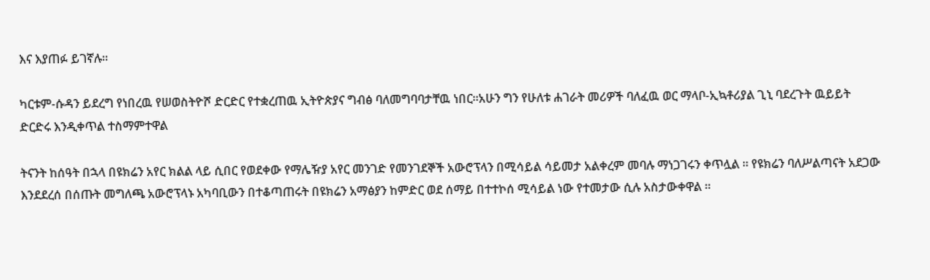እና እያጠፉ ይገኛሉ።

ካርቱም-ሱዳን ይደረግ የነበረዉ የሠወስትዮሾ ድርድር የተቋረጠዉ ኢትዮጵያና ግብፅ ባለመግባባታቸዉ ነበር።አሁን ግን የሁለቱ ሐገራት መሪዎች ባለፈዉ ወር ማላቦ-ኢኳቶሪያል ጊኒ ባደረጉት ዉይይት ድርድሩ እንዲቀጥል ተስማምተዋል

ትናንት ከሰዓት በኋላ በዩክሬን አየር ክልል ላይ ሲበር የወደቀው የማሌዥያ አየር መንገድ የመንገደኞች አውሮፕላን በሚሳይል ሳይመታ አልቀረም መባሉ ማነጋገሩን ቀጥሏል ። የዩክሬን ባለሥልጣናት አደጋው እንደደረሰ በሰጡት መግለጫ አውሮፕላኑ አካባቢውን በተቆጣጠሩት በዩክሬን አማፅያን ከምድር ወደ ሰማይ በተተኮሰ ሚሳይል ነው የተመታው ሲሉ አስታውቀዋል ።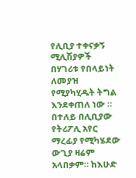የሊቢያ ተቀናቃኝ ሚሊሽያዎች በሃገሪቱ የበላይነት ለመያዝ የሚያካሂዱት ትግል እንደቀጠለ ነው ። በተለይ በሊቢያው የትሪፖሊ አየር ማረፊያ የሚካሄደው ውጊያ ዛሬም አላበቃም። ከእሁድ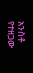አንስቶ የተዘጋው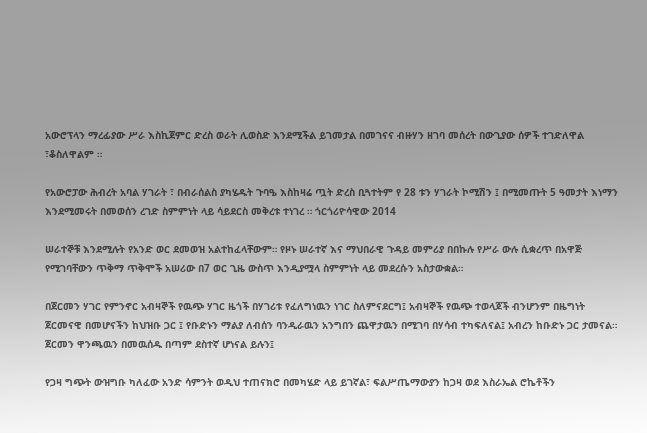አውሮፕላን ማረፊያው ሥራ እስኪጀምር ድረስ ወራት ሊወስድ እንደሚችል ይገመታል በመገናና ብዙሃን ዘገባ መሰረት በውጊያው ሰዎች ተገድለዋል ፣ቆስለዋልም ።

የአውሮፓው ሕብረት አባል ሃገራት ፣ በብራሰልስ ያካሄዱት ጉባዔ እስከዛሬ ጧት ድረስ ቢጓተትም የ 28 ቱን ሃገራት ኮሚሽን ፤ በሚመጡት 5 ዓመታት እነማን እንደሚመሩት በመወሰን ረገድ ስምምነት ላይ ሳይደርስ መቅረቱ ተነገረ ። ጎርጎሪዮሳዊው 2014

ሠራተኞቹ እንደሚሉት የአንድ ወር ደመወዝ አልተከፈላቸውም። የዞኑ ሠራተኛ እና ማህበራዊ ጉዳይ መምሪያ በበኩሉ የሥራ ውሉ ሲቋረጥ በአዋጅ የሚገባቸውን ጥቅማ ጥቅሞች አሠሪው በ7 ወር ጊዜ ውስጥ እንዲያሟላ ስምምነት ላይ መደረሱን አስታውቋል።

በጀርመን ሃገር የምንኖር አብዛኞች የዉጭ ሃገር ዜጎች በሃገሪቱ የፈለግነዉን ነገር ስለምናደርግ፤ አብዛኞች የዉጭ ተወላጆች ብንሆንም በዜግነት ጀርመናዊ በመሆናችን ከህዝቡ ጋር ፤ የቡድኑን ማልያ ለብሰን ባንዲራዉን አንግበን ጨዋታዉን በሚገባ በሃሳብ ተካፍለናል፤ አብረን ከቡድኑ ጋር ታመናል። ጀርመን ዋንጫዉን በመዉሰዱ በጣም ደስተኛ ሆነናል ይሉን፤

የጋዛ ግጭት ውዝግቡ ካለፈው አንድ ሳምንት ወዲህ ተጠናክሮ በመካሄድ ላይ ይገኛል፣ ፍልሥጤማውያን ከጋዛ ወደ እስራኤል ሮኬቶችን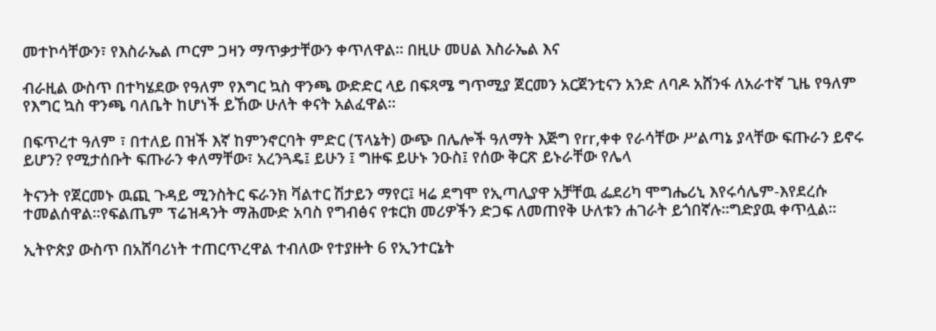መተኮሳቸውን፣ የእስራኤል ጦርም ጋዛን ማጥቃታቸውን ቀጥለዋል። በዚሁ መሀል እስራኤል እና

ብራዚል ውስጥ በተካሄደው የዓለም የእግር ኳስ ዋንጫ ውድድር ላይ በፍጻሜ ግጥሚያ ጀርመን አርጀንቲናን አንድ ለባዶ አሸንፋ ለአራተኛ ጊዜ የዓለም የእግር ኳስ ዋንጫ ባለቤት ከሆነች ይኸው ሁለት ቀናት አልፈዋል።

በፍጥረተ ዓለም ፣ በተለይ በዝች እኛ ከምንኖርባት ምድር (ፕላኔት) ውጭ በሌሎች ዓለማት እጅግ የrr,ቀቀ የራሳቸው ሥልጣኔ ያላቸው ፍጡራን ይኖሩ ይሆን? የሚታሰቡት ፍጡራን ቀለማቸው፣ አረንጓዴ፤ ይሁን ፤ ግዙፍ ይሁኑ ንዑስ፤ የሰው ቅርጽ ይኑራቸው የሌላ

ትናንት የጀርመኑ ዉጪ ጉዳይ ሚንስትር ፍራንክ ቫልተር ሽታይን ማየር፤ ዛሬ ደግሞ የኢጣሊያዋ አቻቸዉ ፌደሪካ ሞግሔሪኒ እየሩሳሌም-እየደረሱ ተመልሰዋል።የፍልጤም ፕሬዝዳንት ማሕሙድ አባስ የግብፅና የቱርክ መሪዎችን ድጋፍ ለመጠየቅ ሁለቱን ሐገራት ይጎበኛሉ።ግድያዉ ቀጥሏል።

ኢትዮጵያ ውስጥ በአሸባሪነት ተጠርጥረዋል ተብለው የተያዙት 6 የኢንተርኔት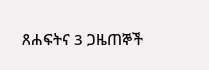ጸሐፍትና 3 ጋዜጠኞች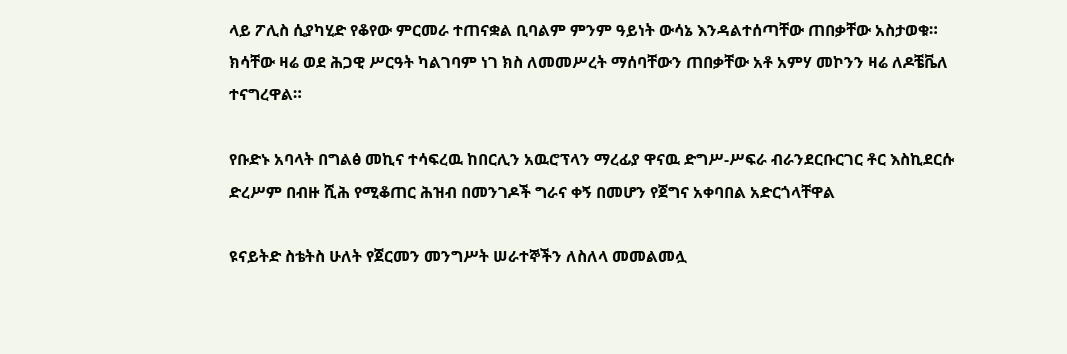ላይ ፖሊስ ሲያካሂድ የቆየው ምርመራ ተጠናቋል ቢባልም ምንም ዓይነት ውሳኔ እንዳልተሰጣቸው ጠበቃቸው አስታወቁ። ክሳቸው ዛሬ ወደ ሕጋዊ ሥርዓት ካልገባም ነገ ክስ ለመመሥረት ማሰባቸውን ጠበቃቸው አቶ አምሃ መኮንን ዛሬ ለዶቼቬለ ተናግረዋል።

የቡድኑ አባላት በግልፅ መኪና ተሳፍረዉ ከበርሊን አዉሮፕላን ማረፊያ ዋናዉ ድግሥ-ሥፍራ ብራንደርቡርገር ቶር እስኪደርሱ ድረሥም በብዙ ሺሕ የሚቆጠር ሕዝብ በመንገዶች ግራና ቀኝ በመሆን የጀግና አቀባበል አድርጎላቸዋል

ዩናይትድ ስቴትስ ሁለት የጀርመን መንግሥት ሠራተኞችን ለስለላ መመልመሏ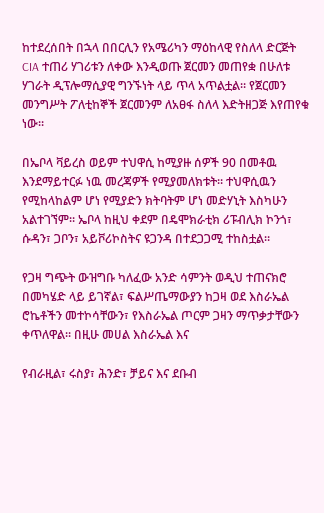ከተደረሰበት በኋላ በበርሊን የአሜሪካን ማዕከላዊ የስለላ ድርጅት CIA ተጠሪ ሃገሪቱን ለቀው እንዲወጡ ጀርመን መጠየቋ በሁለቱ ሃገራት ዲፕሎማሲያዊ ግንኙነት ላይ ጥላ አጥልቷል። የጀርመን መንግሥት ፖለቲከኞች ጀርመንም ለአፀፋ ስለላ እድትዘጋጅ እየጠየቁ ነው።

በኤቦላ ቫይረስ ወይም ተህዋሲ ከሚያዙ ሰዎች 90 በመቶዉ እንደማይተርፉ ነዉ መረጃዎች የሚያመለክቱት። ተህዋሲዉን የሚከላከልም ሆነ የሚያድን ክትባትም ሆነ መድሃኒት እስካሁን አልተገኘም። ኤቦላ ከዚህ ቀደም በዴሞክራቲክ ሪፑብሊክ ኮንጎ፣ ሱዳን፣ ጋቦን፣ አይቮሪኮስትና ዩጋንዳ በተደጋጋሚ ተከስቷል።

የጋዛ ግጭት ውዝግቡ ካለፈው አንድ ሳምንት ወዲህ ተጠናክሮ በመካሄድ ላይ ይገኛል፣ ፍልሥጤማውያን ከጋዛ ወደ እስራኤል ሮኬቶችን መተኮሳቸውን፣ የእስራኤል ጦርም ጋዛን ማጥቃታቸውን ቀጥለዋል። በዚሁ መሀል እስራኤል እና

የብራዚል፣ ሩስያ፣ ሕንድ፣ ቻይና እና ደቡብ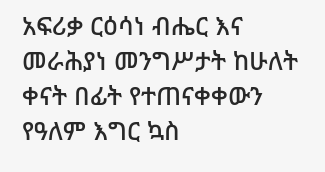አፍሪቃ ርዕሳነ ብሔር እና መራሕያነ መንግሥታት ከሁለት ቀናት በፊት የተጠናቀቀውን የዓለም እግር ኳስ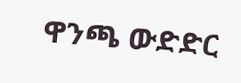ዋንጫ ውድድር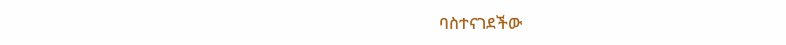ባስተናገደችው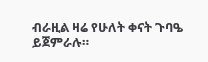ብራዚል ዛሬ የሁለት ቀናት ጉባዔ ይጀምራሉ።